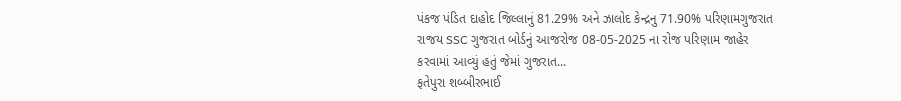પંકજ પંડિત દાહોદ જિલ્લાનું 81.29% અને ઝાલોદ કેન્દ્રનુ 71.90% પરિણામગુજરાત રાજય SSC ગુજરાત બોર્ડનું આજરોજ 08-05-2025 ના રોજ પરિણામ જાહેર કરવામાં આવ્યું હતું જેમાં ગુજરાત...
ફતેપુરા શબ્બીરભાઈ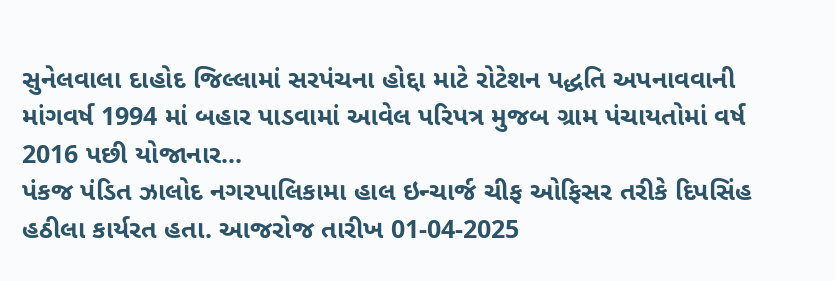સુનેલવાલા દાહોદ જિલ્લામાં સરપંચના હોદ્દા માટે રોટેશન પદ્ધતિ અપનાવવાની માંગવર્ષ 1994 માં બહાર પાડવામાં આવેલ પરિપત્ર મુજબ ગ્રામ પંચાયતોમાં વર્ષ 2016 પછી યોજાનાર...
પંકજ પંડિત ઝાલોદ નગરપાલિકામા હાલ ઇન્ચાર્જ ચીફ ઓફિસર તરીકે દિપસિંહ હઠીલા કાર્યરત હતા. આજરોજ તારીખ 01-04-2025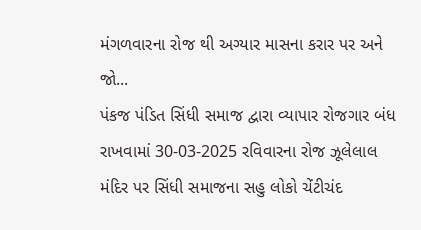મંગળવારના રોજ થી અગ્યાર માસના કરાર પર અને જો...
પંકજ પંડિત સિંધી સમાજ દ્વારા વ્યાપાર રોજગાર બંધ રાખવામાં 30-03-2025 રવિવારના રોજ ઝૂલેલાલ મંદિર પર સિંધી સમાજના સહુ લોકો ચેંટીચંદ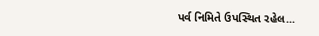પર્વ નિમિતે ઉપસ્થિત રહેલ...